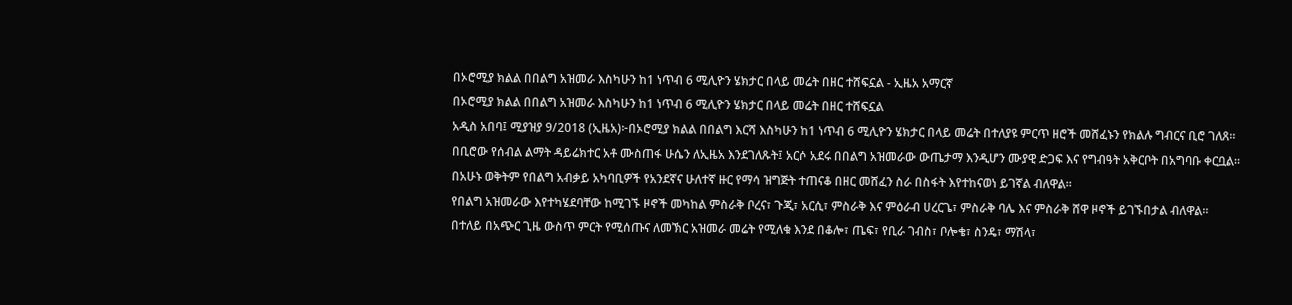በኦሮሚያ ክልል በበልግ አዝመራ እስካሁን ከ1 ነጥብ 6 ሚሊዮን ሄክታር በላይ መሬት በዘር ተሸፍኗል - ኢዜአ አማርኛ
በኦሮሚያ ክልል በበልግ አዝመራ እስካሁን ከ1 ነጥብ 6 ሚሊዮን ሄክታር በላይ መሬት በዘር ተሸፍኗል
አዲስ አበባ፤ ሚያዝያ 9/2018 (ኢዜአ)፦በኦሮሚያ ክልል በበልግ እርሻ እስካሁን ከ1 ነጥብ 6 ሚሊዮን ሄክታር በላይ መሬት በተለያዩ ምርጥ ዘሮች መሸፈኑን የክልሉ ግብርና ቢሮ ገለጸ።
በቢሮው የሰብል ልማት ዳይሬክተር አቶ ሙስጠፋ ሁሴን ለኢዜአ እንደገለጹት፤ አርሶ አደሩ በበልግ አዝመራው ውጤታማ እንዲሆን ሙያዊ ድጋፍ እና የግብዓት አቅርቦት በአግባቡ ቀርቧል።
በአሁኑ ወቅትም የበልግ አብቃይ አካባቢዎች የአንደኛና ሁለተኛ ዙር የማሳ ዝግጅት ተጠናቆ በዘር መሸፈን ስራ በስፋት እየተከናወነ ይገኛል ብለዋል።
የበልግ አዝመራው እየተካሄደባቸው ከሚገኙ ዞኖች መካከል ምስራቅ ቦረና፣ ጉጂ፣ አርሲ፣ ምስራቅ እና ምዕራብ ሀረርጌ፣ ምስራቅ ባሌ እና ምስራቅ ሸዋ ዞኖች ይገኙበታል ብለዋል።
በተለይ በአጭር ጊዜ ውስጥ ምርት የሚሰጡና ለመኽር አዝመራ መሬት የሚለቁ እንደ በቆሎ፣ ጤፍ፣ የቢራ ገብስ፣ ቦሎቄ፣ ስንዴ፣ ማሽላ፣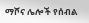ማሾና ሌሎች የሰብል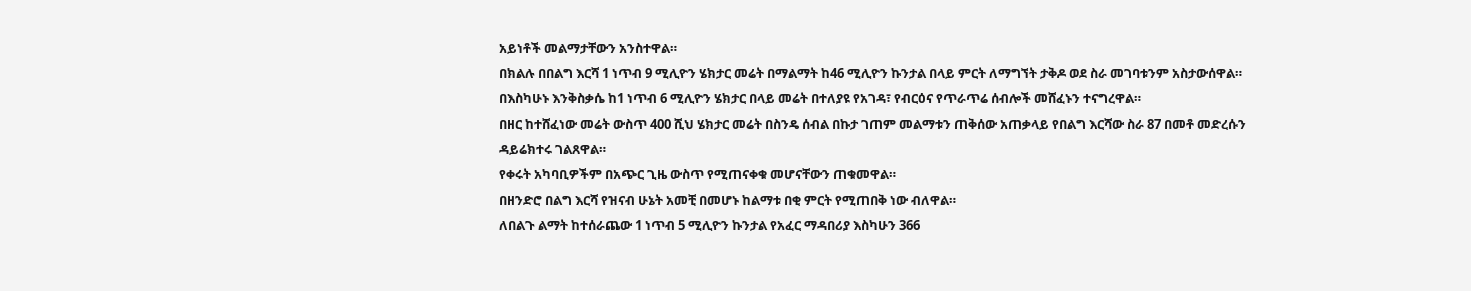አይነቶች መልማታቸውን አንስተዋል።
በክልሉ በበልግ እርሻ 1 ነጥብ 9 ሚሊዮን ሄክታር መሬት በማልማት ከ46 ሚሊዮን ኩንታል በላይ ምርት ለማግኘት ታቅዶ ወደ ስራ መገባቱንም አስታውሰዋል።
በእስካሁኑ እንቅስቃሴ ከ1 ነጥብ 6 ሚሊዮን ሄክታር በላይ መሬት በተለያዩ የአገዳ፣ የብርዕና የጥራጥሬ ሰብሎች መሸፈኑን ተናግረዋል።
በዘር ከተሸፈነው መሬት ውስጥ 400 ሺህ ሄክታር መሬት በስንዴ ሰብል በኩታ ገጠም መልማቱን ጠቅሰው አጠቃላይ የበልግ እርሻው ስራ 87 በመቶ መድረሱን ዳይሬክተሩ ገልጸዋል።
የቀሩት አካባቢዎችም በአጭር ጊዜ ውስጥ የሚጠናቀቁ መሆናቸውን ጠቁመዋል።
በዘንድሮ በልግ እርሻ የዝናብ ሁኔት አመቺ በመሆኑ ከልማቱ በቂ ምርት የሚጠበቅ ነው ብለዋል።
ለበልጉ ልማት ከተሰራጨው 1 ነጥብ 5 ሚሊዮን ኩንታል የአፈር ማዳበሪያ እስካሁን 366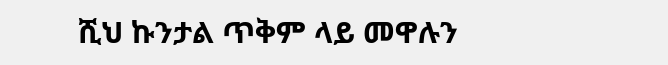ሺህ ኩንታል ጥቅም ላይ መዋሉን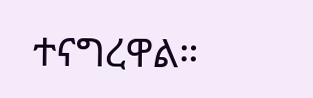ተናግረዋል።